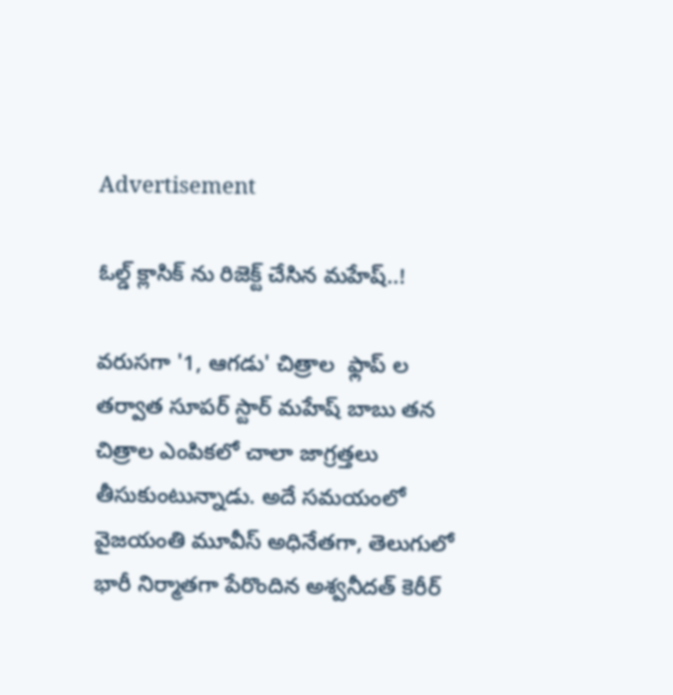Advertisement

ఓల్డ్ క్లాసిక్ ను రిజెక్ట్ చేసిన మహేష్..!

వరుసగా '1, ఆగడు' చిత్రాల  ఫ్లాప్ ల తర్వాత సూపర్ స్టార్ మహేష్ బాబు తన చిత్రాల ఎంపికలో చాలా జాగ్రత్తలు తీసుకుంటున్నాడు. అదే సమయంలో వైజయంతి మూవీస్ అధినేతగా, తెలుగులో భారీ నిర్మాతగా పేరొందిన అశ్వనీదత్ కెరీర్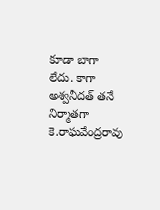కూడా బాగా లేదు. కాగా అశ్వనీదత్ తనే నిర్మాతగా కె.రాఘవేంద్రరావు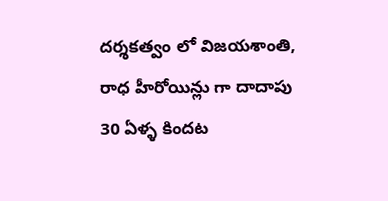దర్శకత్వం లో విజయశాంతి, రాధ హీరోయిన్లు గా దాదాపు 30 ఏళ్ళ కిందట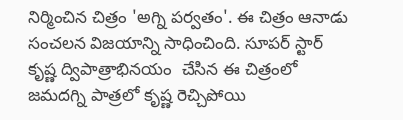నిర్మించిన చిత్రం 'అగ్ని పర్వతం'. ఈ చిత్రం ఆనాడు సంచలన విజయాన్ని సాధించింది. సూపర్ స్టార్ కృష్ణ ద్విపాత్రాభినయం  చేసిన ఈ చిత్రంలో జమదగ్ని పాత్రలో కృష్ణ రెచ్చిపోయి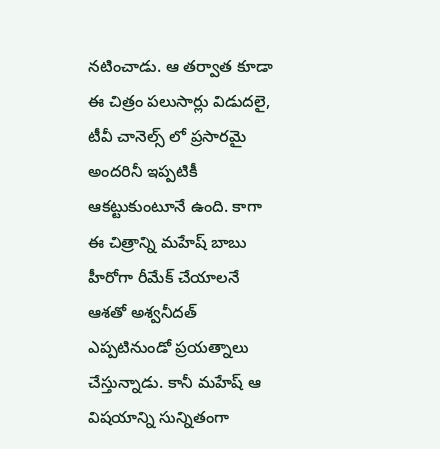నటించాడు. ఆ తర్వాత కూడా  ఈ చిత్రం పలుసార్లు విడుదలై, టీవీ చానెల్స్ లో ప్రసారమై అందరినీ ఇప్పటికీ ఆకట్టుకుంటూనే ఉంది. కాగా ఈ చిత్రాన్ని మహేష్ బాబు హీరోగా రీమేక్ చేయాలనే ఆశతో అశ్వనీదత్ ఎప్పటినుండో ప్రయత్నాలు చేస్తున్నాడు. కానీ మహేష్ ఆ విషయాన్ని సున్నితంగా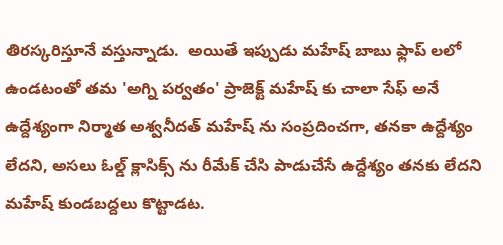తిరస్కరిస్తూనే వస్తున్నాడు.  అయితే ఇప్పుడు మహేష్ బాబు ఫ్లాప్ లలో ఉండటంతో తమ 'అగ్ని పర్వతం' ప్రాజెక్ట్ మహేష్ కు చాలా సేఫ్ అనే ఉద్దేశ్యంగా నిర్మాత అశ్వనీదత్ మహేష్ ను సంప్రదించగా, తనకా ఉద్దేశ్యం లేదని, అసలు ఓల్డ్ క్లాసిక్స్ ను రీమేక్ చేసి పాడుచేసే ఉద్దేశ్యం తనకు లేదని మహేష్ కుండబద్దలు కొట్టాడట.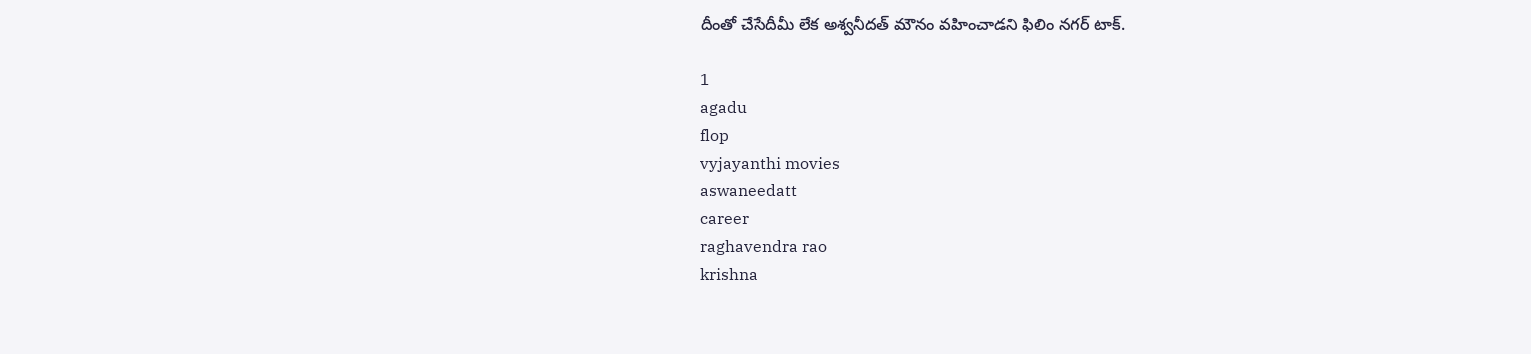దీంతో చేసేదీమీ లేక అశ్వనీదత్ మౌనం వహించాడని ఫిలిం నగర్ టాక్.

1
agadu
flop
vyjayanthi movies
aswaneedatt
career
raghavendra rao
krishna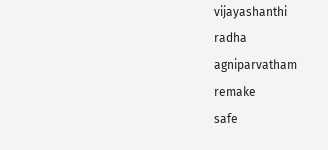vijayashanthi
radha
agniparvatham
remake
safe